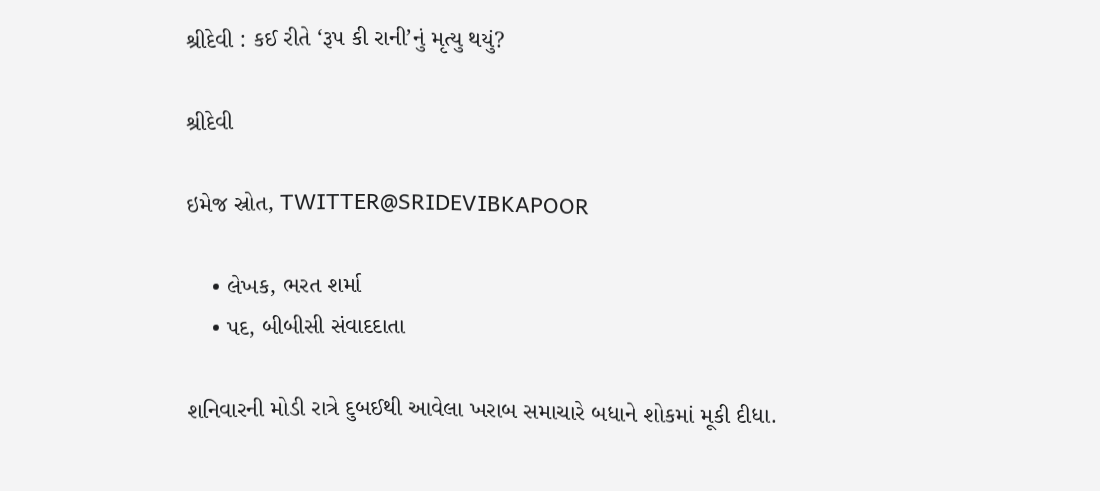શ્રીદેવી : કઈ રીતે ‘રૂપ કી રાની’નું મૃત્યુ થયું?

શ્રીદેવી

ઇમેજ સ્રોત, TWITTER@SRIDEVIBKAPOOR

    • લેખક, ભરત શર્મા
    • પદ, બીબીસી સંવાદદાતા

શનિવારની મોડી રાત્રે દુબઈથી આવેલા ખરાબ સમાચારે બધાને શોકમાં મૂકી દીધા.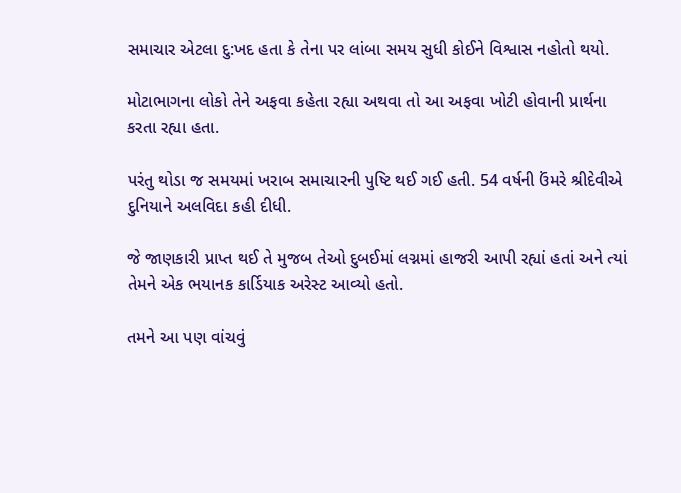સમાચાર એટલા દુ:ખદ હતા કે તેના પર લાંબા સમય સુધી કોઈને વિશ્વાસ નહોતો થયો.

મોટાભાગના લોકો તેને અફવા કહેતા રહ્યા અથવા તો આ અફવા ખોટી હોવાની પ્રાર્થના કરતા રહ્યા હતા.

પરંતુ થોડા જ સમયમાં ખરાબ સમાચારની પુષ્ટિ થઈ ગઈ હતી. 54 વર્ષની ઉંમરે શ્રીદેવીએ દુનિયાને અલવિદા કહી દીધી.

જે જાણકારી પ્રાપ્ત થઈ તે મુજબ તેઓ દુબઈમાં લગ્નમાં હાજરી આપી રહ્યાં હતાં અને ત્યાં તેમને એક ભયાનક કાર્ડિયાક અરેસ્ટ આવ્યો હતો.

તમને આ પણ વાંચવું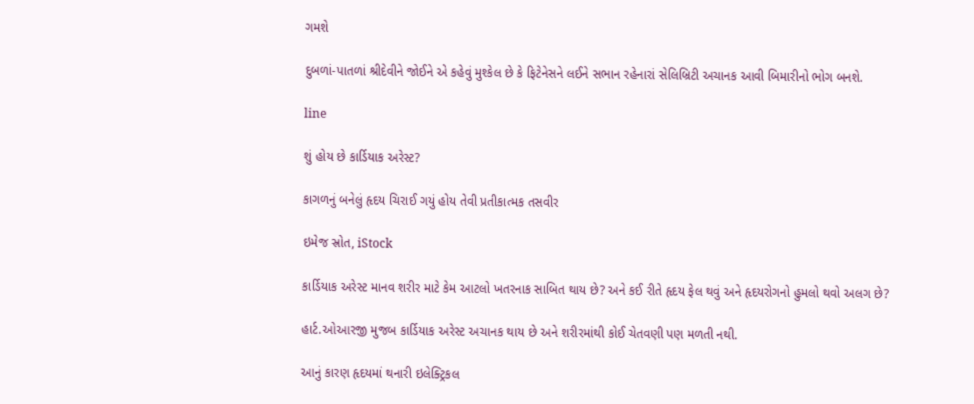ગમશે

દુબળાં-પાતળાં શ્રીદેવીને જોઈને એ કહેવું મુશ્કેલ છે કે ફિટેનેસને લઈને સભાન રહેનારાં સેલિબ્રિટી અચાનક આવી બિમારીનો ભોગ બનશે.

line

શું હોય છે કાર્ડિયાક અરેસ્ટ?

કાગળનું બનેલું હૃદય ચિરાઈ ગયું હોય તેવી પ્રતીકાત્મક તસવીર

ઇમેજ સ્રોત, iStock

કાર્ડિયાક અરેસ્ટ માનવ શરીર માટે કેમ આટલો ખતરનાક સાબિત થાય છે? અને કઈ રીતે હૃદય ફેલ થવું અને હૃદયરોગનો હુમલો થવો અલગ છે?

હાર્ટ.ઓઆરજી મુજબ કાર્ડિયાક અરેસ્ટ અચાનક થાય છે અને શરીરમાંથી કોઈ ચેતવણી પણ મળતી નથી.

આનું કારણ હૃદયમાં થનારી ઇલેક્ટ્રિકલ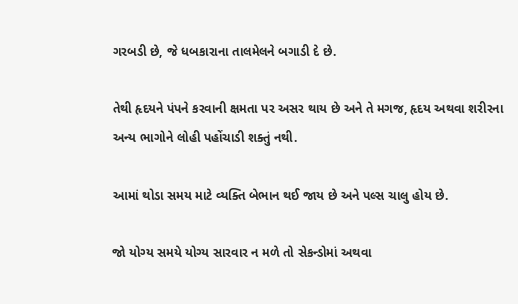ગરબડી છે, જે ધબકારાના તાલમેલને બગાડી દે છે.

તેથી હૃદયને પંપને કરવાની ક્ષમતા પર અસર થાય છે અને તે મગજ, હૃદય અથવા શરીરના અન્ય ભાગોને લોહી પહોંચાડી શક્તું નથી.

આમાં થોડા સમય માટે વ્યક્તિ બેભાન થઈ જાય છે અને પલ્સ ચાલુ હોય છે.

જો યોગ્ય સમયે યોગ્ય સારવાર ન મળે તો સેકન્ડોમાં અથવા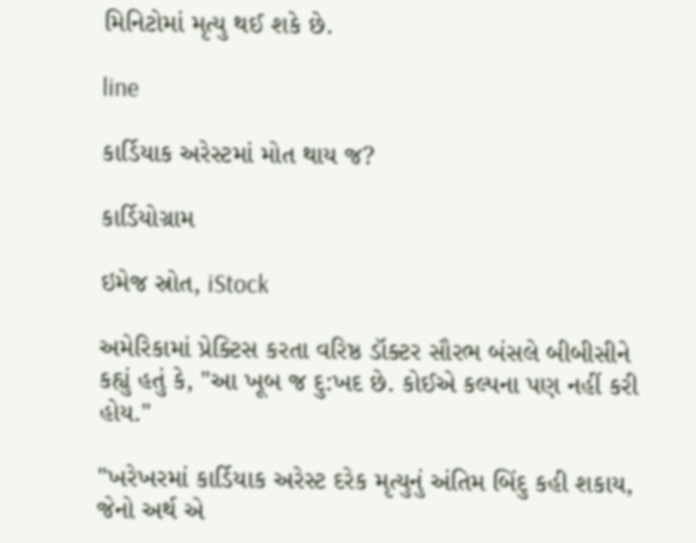મિનિટોમાં મૃત્યુ થઈ શકે છે.

line

કાર્ડિયાક અરેસ્ટમાં મોત થાય જ?

કાર્ડિયોગ્રામ

ઇમેજ સ્રોત, iStock

અમેરિકામાં પ્રેક્ટિસ કરતા વરિષ્ઠ ડૉક્ટર સૌરભ બંસલે બીબીસીને કહ્યું હતું કે, "આ ખૂબ જ દુ:ખદ છે. કોઈએ કલ્પના પણ નહીં કરી હોય."

"ખરેખરમાં કાર્ડિયાક અરેસ્ટ દરેક મૃત્યુનું અંતિમ બિંદુ કહી શકાય, જેનો અર્થ એ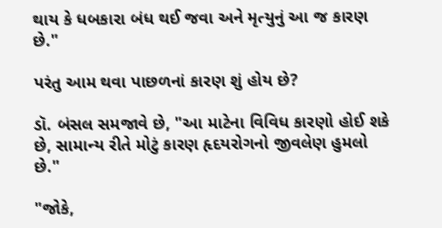થાય કે ધબકારા બંધ થઈ જવા અને મૃત્યુનું આ જ કારણ છે."

પરંતુ આમ થવા પાછળનાં કારણ શું હોય છે?

ડૉ. બંસલ સમજાવે છે, "આ માટેના વિવિધ કારણો હોઈ શકે છે, સામાન્ય રીતે મોટું કારણ હૃદયરોગનો જીવલેણ હુમલો છે."

"જોકે,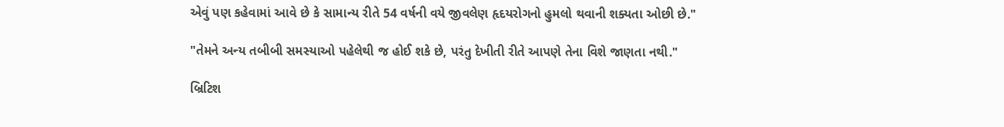એવું પણ કહેવામાં આવે છે કે સામાન્ય રીતે 54 વર્ષની વયે જીવલેણ હૃદયરોગનો હુમલો થવાની શક્યતા ઓછી છે."

"તેમને અન્ય તબીબી સમસ્યાઓ પહેલેથી જ હોઈ શકે છે, પરંતુ દેખીતી રીતે આપણે તેના વિશે જાણતા નથી."

બ્રિટિશ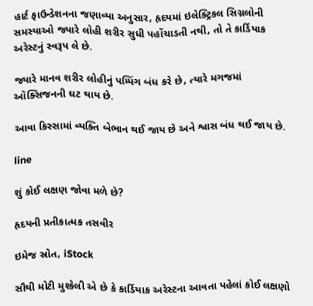હાર્ટ ફાઉન્ડેશનના જણાવ્યા અનુસાર, હૃદયમાં ઇલેક્ટ્રિકલ સિગ્નલોની સમસ્યાઓ જ્યારે લોહી શરીર સુધી પહોંચાડતી નથી, તો તે કાર્ડિયાક અરેસ્ટનું સ્વરૂપ લે છે.

જ્યારે માનવ શરીર લોહીનું પમ્પિંગ બંધ કરે છે, ત્યારે મગજમાં ઑક્સિજનની ઘટ થાય છે.

આવા કિસ્સામાં વ્યક્તિ બેભાન થઈ જાય છે અને શ્વાસ બંધ થઈ જાય છે.

line

શું કોઈ લક્ષણ જોવા મળે છે?

હૃદયની પ્રતીકાત્મક તસવીર

ઇમેજ સ્રોત, iStock

સૌથી મોટી મુશ્કેલી એ છે કે કાર્ડિયાક અરેસ્ટના આવતા પહેલાં કોઈ લક્ષણો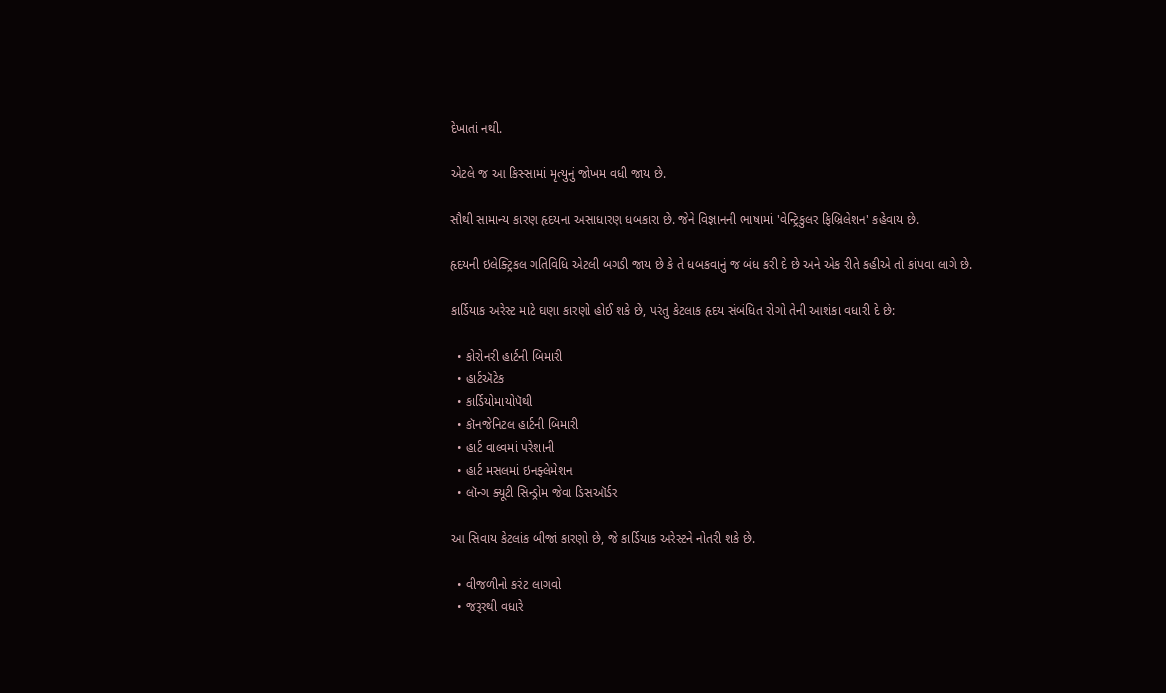દેખાતાં નથી.

એટલે જ આ કિસ્સામાં મૃત્યુનું જોખમ વધી જાય છે.

સૌથી સામાન્ય કારણ હૃદયના અસાધારણ ધબકારા છે. જેને વિજ્ઞાનની ભાષામાં 'વેન્ટ્રિકુલર ફિબ્રિલેશન' કહેવાય છે.

હૃદયની ઇલેક્ટ્રિકલ ગતિવિધિ એટલી બગડી જાય છે કે તે ધબકવાનું જ બંધ કરી દે છે અને એક રીતે કહીએ તો કાંપવા લાગે છે.

કાર્ડિયાક અરેસ્ટ માટે ઘણા કારણો હોઈ શકે છે, પરંતુ કેટલાક હૃદય સંબંધિત રોગો તેની આશંકા વધારી દે છે:

  • કોરોનરી હાર્ટની બિમારી
  • હાર્ટઍટેક
  • કાર્ડિયોમાયોપૅથી
  • કૉનજેનિટલ હાર્ટની બિમારી
  • હાર્ટ વાલ્વમાં પરેશાની
  • હાર્ટ મસલમાં ઇનફ્લેમેશન
  • લૉન્ગ ક્યૂટી સિન્ડ્રોમ જેવા ડિસઑર્ડર

આ સિવાય કેટલાંક બીજાં કારણો છે, જે કાર્ડિયાક અરેસ્ટને નોતરી શકે છે.

  • વીજળીનો કરંટ લાગવો
  • જરૂરથી વધારે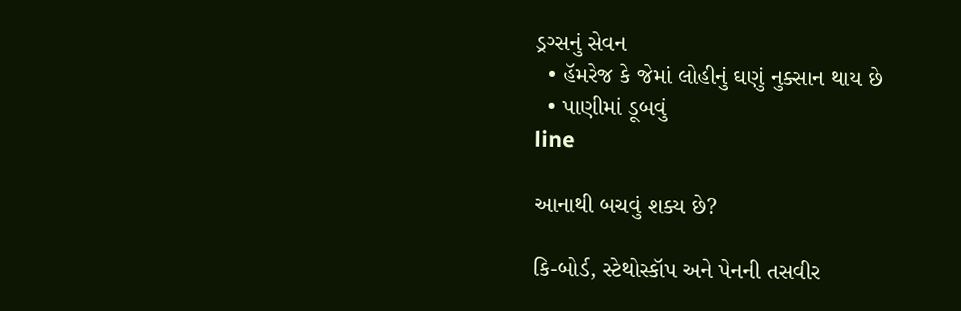ડ્રગ્સનું સેવન
  • હૅમરેજ કે જેમાં લોહીનું ઘણું નુક્સાન થાય છે
  • પાણીમાં ડૂબવું
line

આનાથી બચવું શક્ય છે?

કિ-બોર્ડ, સ્ટેથોસ્કૉપ અને પેનની તસવીર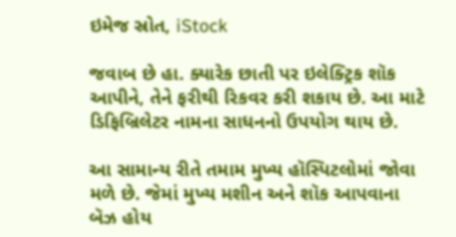ઇમેજ સ્રોત, iStock

જવાબ છે હા. ક્યારેક છાતી પર ઇલેક્ટ્રિક શૉક આપીને, તેને ફરીથી રિકવર કરી શકાય છે. આ માટે ડિફિબ્રિલેટર નામના સાધનનો ઉપયોગ થાય છે.

આ સામાન્ય રીતે તમામ મુખ્ય હૉસ્પિટલોમાં જોવા મળે છે. જેમાં મુખ્ય મશીન અને શૉક આપવાના બૅઝ હોય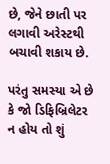છે, જેને છાતી પર લગાવી અરેસ્ટથી બચાવી શકાય છે.

પરંતુ સમસ્યા એ છે કે જો ડિફિબ્રિલેટર ન હોય તો શું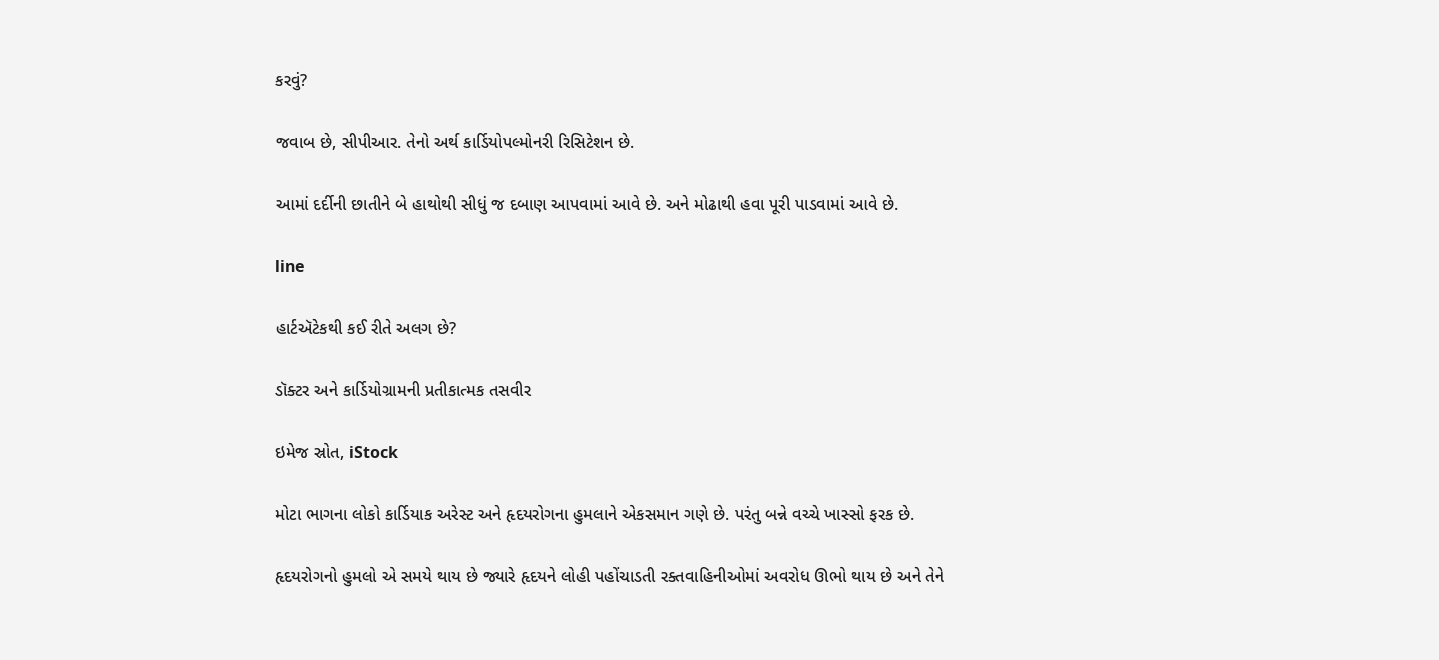કરવું?

જવાબ છે, સીપીઆર. તેનો અર્થ કાર્ડિયોપલ્મોનરી રિસિટેશન છે.

આમાં દર્દીની છાતીને બે હાથોથી સીધું જ દબાણ આપવામાં આવે છે. અને મોઢાથી હવા પૂરી પાડવામાં આવે છે.

line

હાર્ટઍટેકથી કઈ રીતે અલગ છે?

ડૉક્ટર અને કાર્ડિયોગ્રામની પ્રતીકાત્મક તસવીર

ઇમેજ સ્રોત, iStock

મોટા ભાગના લોકો કાર્ડિયાક અરેસ્ટ અને હૃદયરોગના હુમલાને એકસમાન ગણે છે. પરંતુ બન્ને વચ્ચે ખાસ્સો ફરક છે.

હૃદયરોગનો હુમલો એ સમયે થાય છે જ્યારે હૃદયને લોહી પહોંચાડતી રક્તવાહિનીઓમાં અવરોધ ઊભો થાય છે અને તેને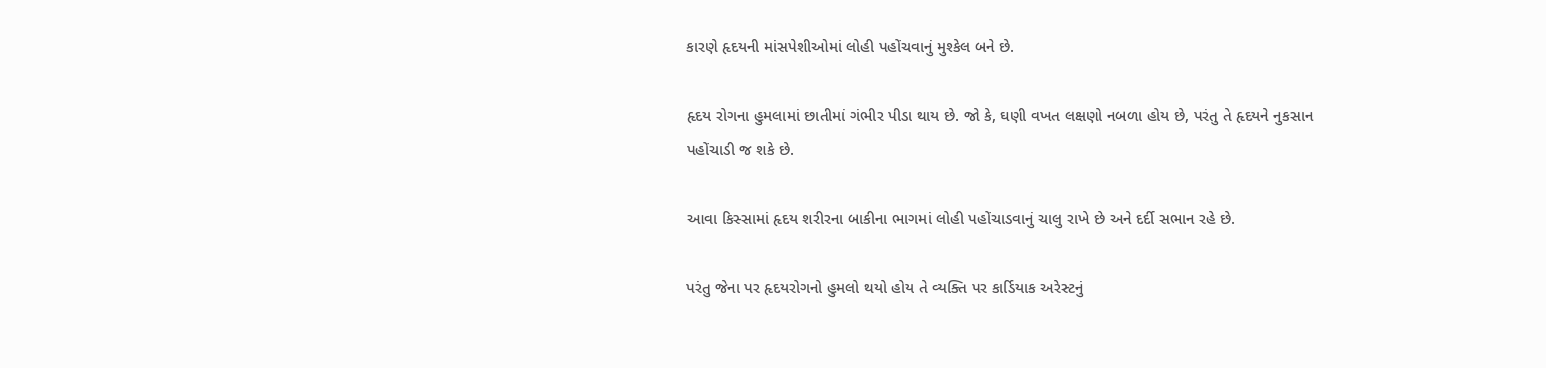કારણે હૃદયની માંસપેશીઓમાં લોહી પહોંચવાનું મુશ્કેલ બને છે.

હૃદય રોગના હુમલામાં છાતીમાં ગંભીર પીડા થાય છે. જો કે, ઘણી વખત લક્ષણો નબળા હોય છે, પરંતુ તે હૃદયને નુકસાન પહોંચાડી જ શકે છે.

આવા કિસ્સામાં હૃદય શરીરના બાકીના ભાગમાં લોહી પહોંચાડવાનું ચાલુ રાખે છે અને દર્દી સભાન રહે છે.

પરંતુ જેના પર હૃદયરોગનો હુમલો થયો હોય તે વ્યક્તિ પર કાર્ડિયાક અરેસ્ટનું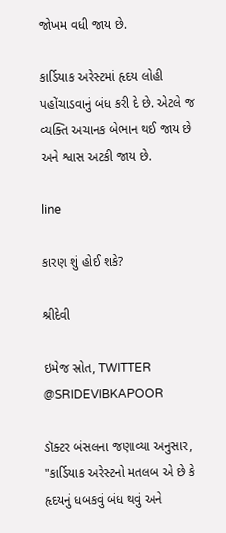જોખમ વધી જાય છે.

કાર્ડિયાક અરેસ્ટમાં હૃદય લોહી પહોંચાડવાનું બંધ કરી દે છે. એટલે જ વ્યક્તિ અચાનક બેભાન થઈ જાય છે અને શ્વાસ અટકી જાય છે.

line

કારણ શું હોઈ શકે?

શ્રીદેવી

ઇમેજ સ્રોત, TWITTER @SRIDEVIBKAPOOR

ડૉક્ટર બંસલના જણાવ્યા અનુસાર, "કાર્ડિયાક અરેસ્ટનો મતલબ એ છે કે હૃદયનું ધબકવું બંધ થવું અને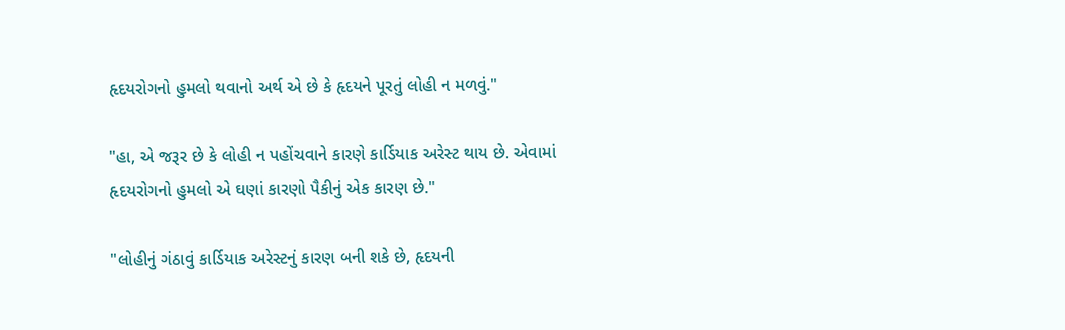હૃદયરોગનો હુમલો થવાનો અર્થ એ છે કે હૃદયને પૂરતું લોહી ન મળવું."

"હા, એ જરૂર છે કે લોહી ન પહોંચવાને કારણે કાર્ડિયાક અરેસ્ટ થાય છે. એવામાં હૃદયરોગનો હુમલો એ ઘણાં કારણો પૈકીનું એક કારણ છે."

"લોહીનું ગંઠાવું કાર્ડિયાક અરેસ્ટનું કારણ બની શકે છે, હૃદયની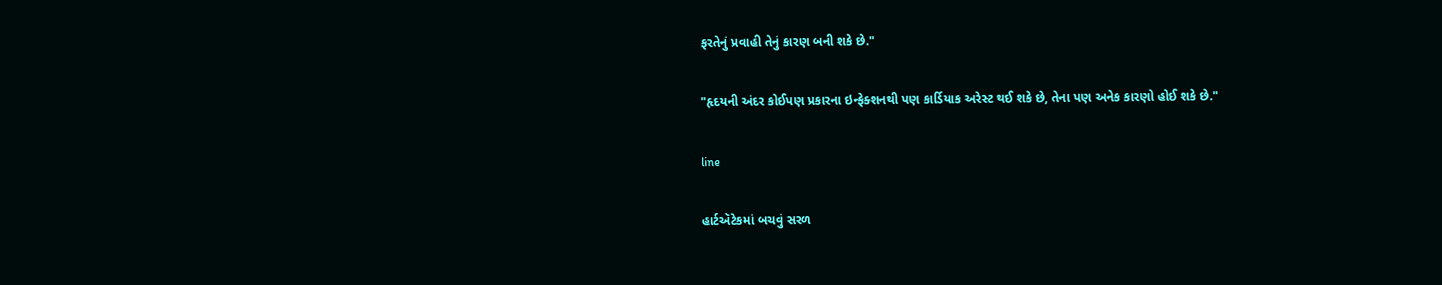ફરતેનું પ્રવાહી તેનું કારણ બની શકે છે."

"હૃદયની અંદર કોઈપણ પ્રકારના ઇન્ફેક્શનથી પણ કાર્ડિયાક અરેસ્ટ થઈ શકે છે, તેના પણ અનેક કારણો હોઈ શકે છે."

line

હાર્ટઍટેકમાં બચવું સરળ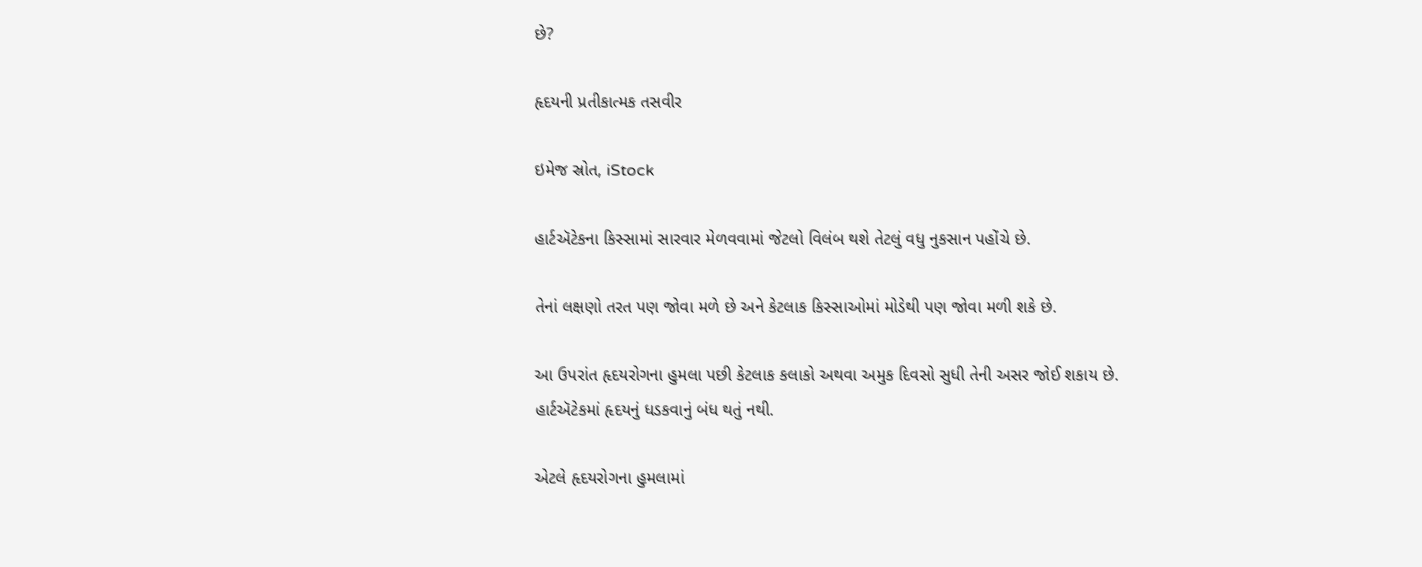છે?

હૃદયની પ્રતીકાત્મક તસવીર

ઇમેજ સ્રોત, iStock

હાર્ટઍટેકના કિસ્સામાં સારવાર મેળવવામાં જેટલો વિલંબ થશે તેટલું વધુ નુકસાન પહોંચે છે.

તેનાં લક્ષણો તરત પણ જોવા મળે છે અને કેટલાક કિસ્સાઓમાં મોડેથી પણ જોવા મળી શકે છે.

આ ઉપરાંત હૃદયરોગના હુમલા પછી કેટલાક કલાકો અથવા અમુક દિવસો સુધી તેની અસર જોઈ શકાય છે. હાર્ટઍટેકમાં હૃદયનું ધડકવાનું બંધ થતું નથી.

એટલે હૃદયરોગના હુમલામાં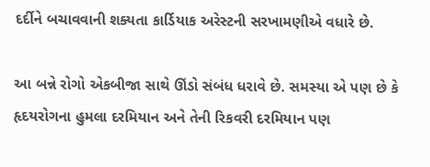દર્દીને બચાવવાની શક્યતા કાર્ડિયાક અરેસ્ટની સરખામણીએ વધારે છે.

આ બન્ને રોગો એકબીજા સાથે ઊંડો સંબંધ ધરાવે છે. સમસ્યા એ પણ છે કે હૃદયરોગના હુમલા દરમિયાન અને તેની રિકવરી દરમિયાન પણ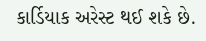કાર્ડિયાક અરેસ્ટ થઈ શકે છે.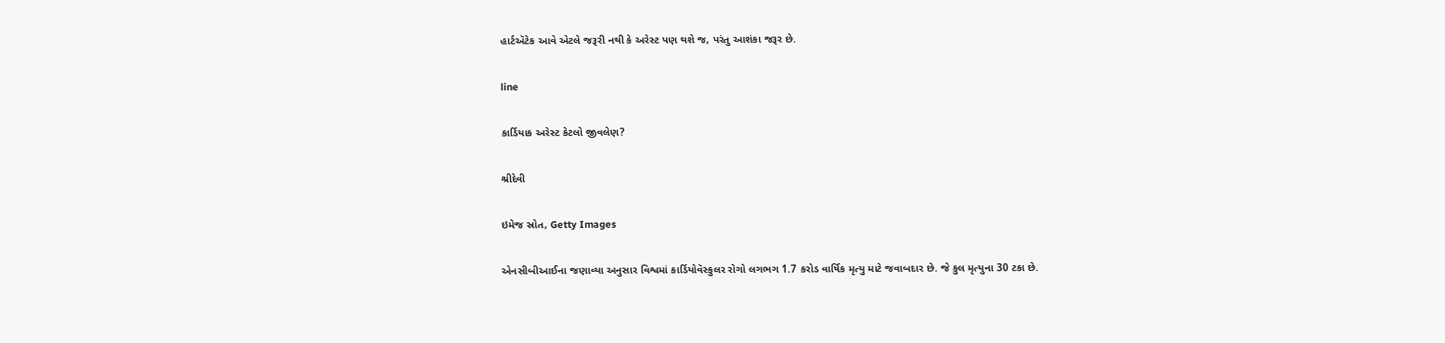હાર્ટઍટેક આવે એટલે જરૂરી નથી કે અરેસ્ટ પણ થશે જ, પરંતુ આશંકા જરૂર છે.

line

કાર્ડિયાક અરેસ્ટ કેટલો જીવલેણ?

શ્રીદેવી

ઇમેજ સ્રોત, Getty Images

એનસીબીઆઈના જણાવ્યા અનુસાર વિશ્વમાં કાર્ડિયોવૅસ્કુલર રોગો લગભગ 1.7 કરોડ વાર્ષિક મૃત્યુ માટે જવાબદાર છે. જે કુલ મૃત્યુના 30 ટકા છે.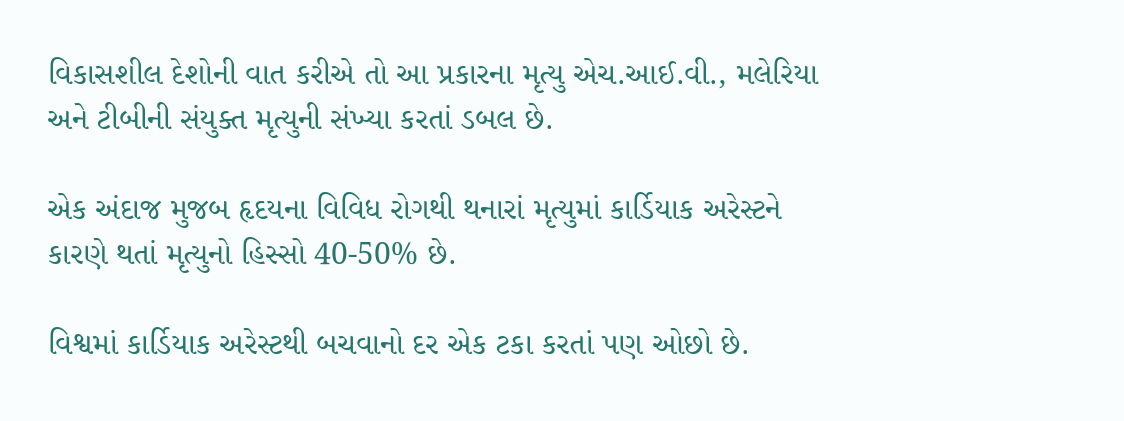વિકાસશીલ દેશોની વાત કરીએ તો આ પ્રકારના મૃત્યુ એચ.આઈ.વી., મલેરિયા અને ટીબીની સંયુક્ત મૃત્યુની સંખ્યા કરતાં ડબલ છે.

એક અંદાજ મુજબ હૃદયના વિવિધ રોગથી થનારાં મૃત્યુમાં કાર્ડિયાક અરેસ્ટને કારણે થતાં મૃત્યુનો હિસ્સો 40-50% છે.

વિશ્વમાં કાર્ડિયાક અરેસ્ટથી બચવાનો દર એક ટકા કરતાં પણ ઓછો છે.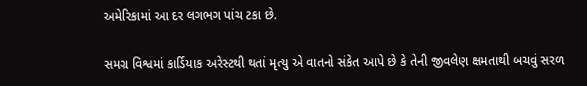અમેરિકામાં આ દર લગભગ પાંચ ટકા છે.

સમગ્ર વિશ્વમાં કાર્ડિયાક અરેસ્ટથી થતાં મૃત્યુ એ વાતનો સંકેત આપે છે કે તેની જીવલેણ ક્ષમતાથી બચવું સરળ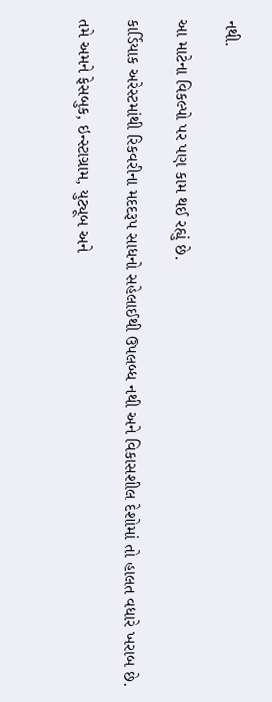નથી.

આ માટેના વિકલ્પો પર પણ કામ થઈ રહ્યું છે.

કાર્ડિયાક અરેસ્ટમાંથી રિકવરીના મદદરૂપ સાધનો સહેલાઈથી ઉપલબ્ધ નથી અને વિકાસશીલ દેશોમાં તો હાલત વધારે ખરાબ છે.

તમે અમને ફેસબુક, ઇન્સ્ટાગ્રામ, યુટ્યૂબ અને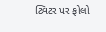ટ્વિટર પર ફોલો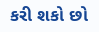કરી શકો છો